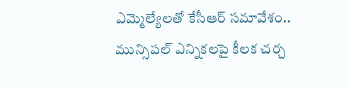ఎమ్మెల్యేలతో కేసీఆర్ సమావేశం.. మున్సిపల్ ఎన్నికలపై కీలక చర్చ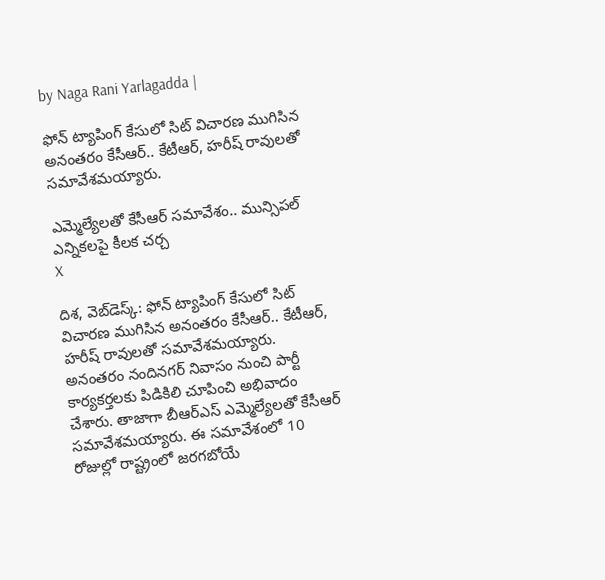by Naga Rani Yarlagadda |

ఫోన్ ట్యాపింగ్ కేసులో సిట్ విచారణ ముగిసిన అనంతరం కేసీఆర్.. కేటీఆర్, హరీష్ రావులతో సమావేశమయ్యారు.

ఎమ్మెల్యేలతో కేసీఆర్ సమావేశం.. మున్సిపల్ ఎన్నికలపై కీలక చర్చ
X

దిశ, వెబ్‌డెస్క్: ఫోన్ ట్యాపింగ్ కేసులో సిట్ విచారణ ముగిసిన అనంతరం కేసీఆర్.. కేటీఆర్, హరీష్ రావులతో సమావేశమయ్యారు. అనంతరం నందినగర్ నివాసం నుంచి పార్టీ కార్యకర్తలకు పిడికిలి చూపించి అభివాదం చేశారు. తాజాగా బీఆర్ఎస్ ఎమ్మెల్యేలతో కేసీఆర్ సమావేశమయ్యారు. ఈ సమావేశంలో 10 రోజుల్లో రాష్ట్రంలో జరగబోయే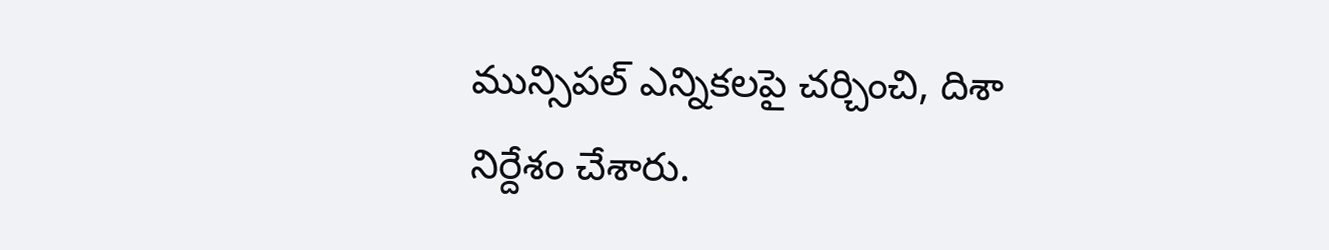మున్సిపల్ ఎన్నికలపై చర్చించి, దిశా నిర్దేశం చేశారు.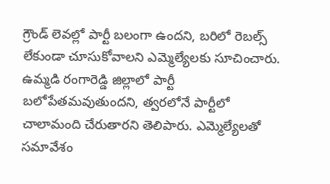గ్రౌండ్ లెవల్లో పార్టీ బలంగా ఉందని, బరిలో రెబల్స్ లేకుండా చూసుకోవాలని ఎమ్మెల్యేలకు సూచించారు. ఉమ్మడి రంగారెడ్డి జిల్లాలో పార్టీ బలోపేతమవుతుందని, త్వరలోనే పార్టీలో చాలామంది చేరుతారని తెలిపారు. ఎమ్మెల్యేలతో సమావేశం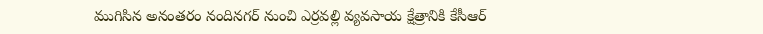ముగిసిన అనంతరం నందినగర్ నుంచి ఎర్రవల్లి వ్యవసాయ క్షేత్రానికి కేసీఆర్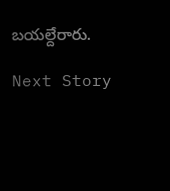బయల్దేరారు.

Next Story